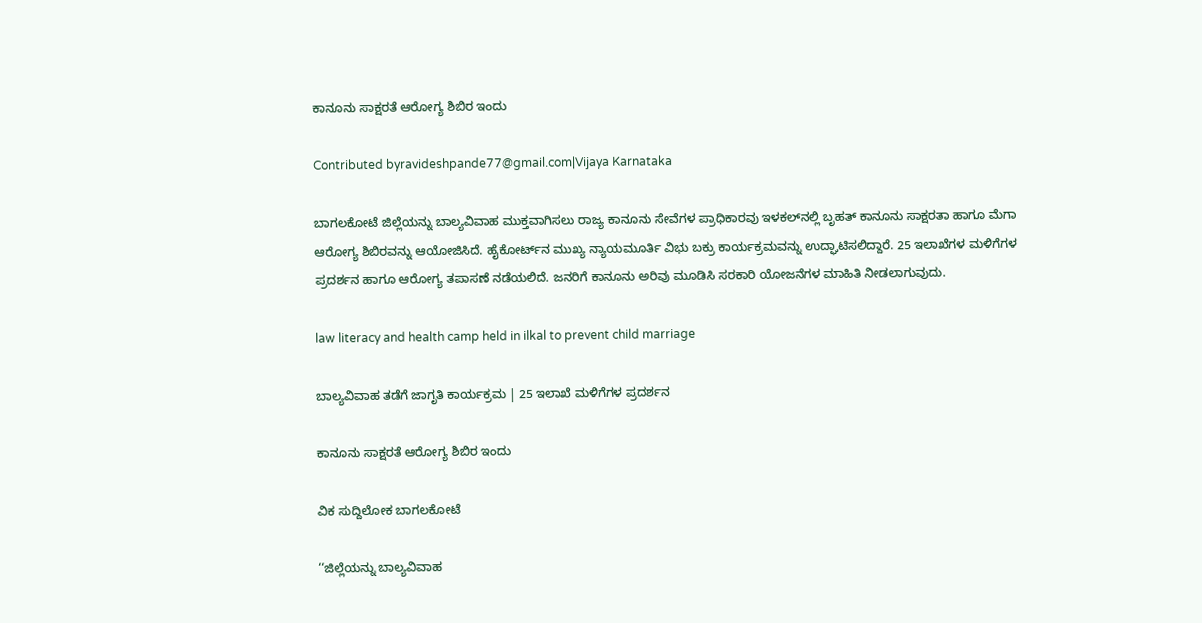ಕಾನೂನು ಸಾಕ್ಷರತೆ ಆರೋಗ್ಯ ಶಿಬಿರ ಇಂದು

Contributed byravideshpande77@gmail.com|Vijaya Karnataka

ಬಾಗಲಕೋಟೆ ಜಿಲ್ಲೆಯನ್ನು ಬಾಲ್ಯವಿವಾಹ ಮುಕ್ತವಾಗಿಸಲು ರಾಜ್ಯ ಕಾನೂನು ಸೇವೆಗಳ ಪ್ರಾಧಿಕಾರವು ಇಳಕಲ್‌ನಲ್ಲಿ ಬೃಹತ್‌ ಕಾನೂನು ಸಾಕ್ಷರತಾ ಹಾಗೂ ಮೆಗಾ ಆರೋಗ್ಯ ಶಿಬಿರವನ್ನು ಆಯೋಜಿಸಿದೆ. ಹೈಕೋರ್ಟ್‌ನ ಮುಖ್ಯ ನ್ಯಾಯಮೂರ್ತಿ ವಿಭು ಬಕ್ರು ಕಾರ್ಯಕ್ರಮವನ್ನು ಉದ್ಘಾಟಿಸಲಿದ್ದಾರೆ. 25 ಇಲಾಖೆಗಳ ಮಳಿಗೆಗಳ ಪ್ರದರ್ಶನ ಹಾಗೂ ಆರೋಗ್ಯ ತಪಾಸಣೆ ನಡೆಯಲಿದೆ. ಜನರಿಗೆ ಕಾನೂನು ಅರಿವು ಮೂಡಿಸಿ ಸರಕಾರಿ ಯೋಜನೆಗಳ ಮಾಹಿತಿ ನೀಡಲಾಗುವುದು.

law literacy and health camp held in ilkal to prevent child marriage

ಬಾಲ್ಯವಿವಾಹ ತಡೆಗೆ ಜಾಗೃತಿ ಕಾರ್ಯಕ್ರಮ | 25 ಇಲಾಖೆ ಮಳಿಗೆಗಳ ಪ್ರದರ್ಶನ

ಕಾನೂನು ಸಾಕ್ಷರತೆ ಆರೋಗ್ಯ ಶಿಬಿರ ಇಂದು

ವಿಕ ಸುದ್ದಿಲೋಕ ಬಾಗಲಕೋಟೆ

‘‘ಜಿಲ್ಲೆಯನ್ನು ಬಾಲ್ಯವಿವಾಹ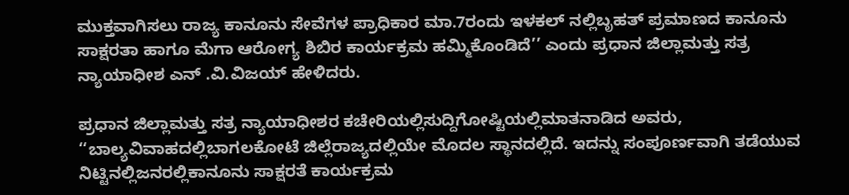ಮುಕ್ತವಾಗಿಸಲು ರಾಜ್ಯ ಕಾನೂನು ಸೇವೆಗಳ ಪ್ರಾಧಿಕಾರ ಮಾ.7ರಂದು ಇಳಕಲ್ ನಲ್ಲಿಬೃಹತ್ ಪ್ರಮಾಣದ ಕಾನೂನು ಸಾಕ್ಷರತಾ ಹಾಗೂ ಮೆಗಾ ಆರೋಗ್ಯ ಶಿಬಿರ ಕಾರ್ಯಕ್ರಮ ಹಮ್ಮಿಕೊಂಡಿದೆ’’ ಎಂದು ಪ್ರಧಾನ ಜಿಲ್ಲಾಮತ್ತು ಸತ್ರ ನ್ಯಾಯಾಧೀಶ ಎನ್ .ವಿ.ವಿಜಯ್ ಹೇಳಿದರು.

ಪ್ರಧಾನ ಜಿಲ್ಲಾಮತ್ತು ಸತ್ರ ನ್ಯಾಯಾಧೀಶರ ಕಚೇರಿಯಲ್ಲಿಸುದ್ದಿಗೋಷ್ಟಿಯಲ್ಲಿಮಾತನಾಡಿದ ಅವರು, ‘‘ಬಾಲ್ಯವಿವಾಹದಲ್ಲಿಬಾಗಲಕೋಟೆ ಜಿಲ್ಲೆರಾಜ್ಯದಲ್ಲಿಯೇ ಮೊದಲ ಸ್ಥಾನದಲ್ಲಿದೆ. ಇದನ್ನು ಸಂಪೂರ್ಣವಾಗಿ ತಡೆಯುವ ನಿಟ್ಟಿನಲ್ಲಿಜನರಲ್ಲಿಕಾನೂನು ಸಾಕ್ಷರತೆ ಕಾರ್ಯಕ್ರಮ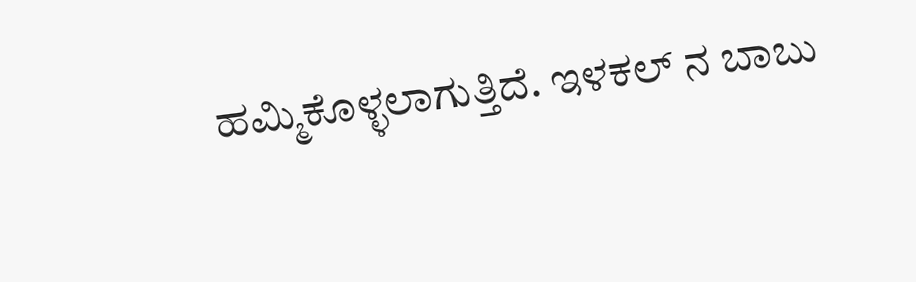ಹಮ್ಮಿಕೊಳ್ಳಲಾಗುತ್ತಿದೆ. ಇಳಕಲ್ ನ ಬಾಬು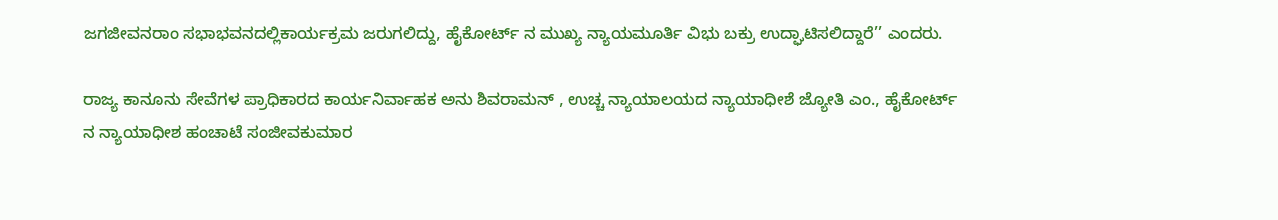ಜಗಜೀವನರಾಂ ಸಭಾಭವನದಲ್ಲಿಕಾರ್ಯಕ್ರಮ ಜರುಗಲಿದ್ದು, ಹೈಕೋರ್ಟ್ ನ ಮುಖ್ಯ ನ್ಯಾಯಮೂರ್ತಿ ವಿಭು ಬಕ್ರು ಉದ್ಘಾಟಿಸಲಿದ್ದಾರೆ’’ ಎಂದರು.

ರಾಜ್ಯ ಕಾನೂನು ಸೇವೆಗಳ ಪ್ರಾಧಿಕಾರದ ಕಾರ್ಯನಿರ್ವಾಹಕ ಅನು ಶಿವರಾಮನ್ , ಉಚ್ಚ ನ್ಯಾಯಾಲಯದ ನ್ಯಾಯಾಧೀಶೆ ಜ್ಯೋತಿ ಎಂ., ಹೈಕೋರ್ಟ್ ನ ನ್ಯಾಯಾಧೀಶ ಹಂಚಾಟೆ ಸಂಜೀವಕುಮಾರ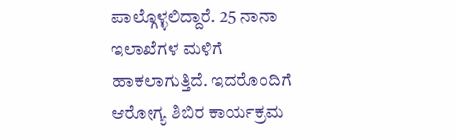ಪಾಲ್ಗೊಳ್ಳಲಿದ್ದಾರೆ. 25 ನಾನಾ ಇಲಾಖೆಗಳ ಮಳಿಗೆ ಹಾಕಲಾಗುತ್ತಿದೆ. ಇದರೊಂದಿಗೆ ಆರೋಗ್ಯ ಶಿಬಿರ ಕಾರ್ಯಕ್ರಮ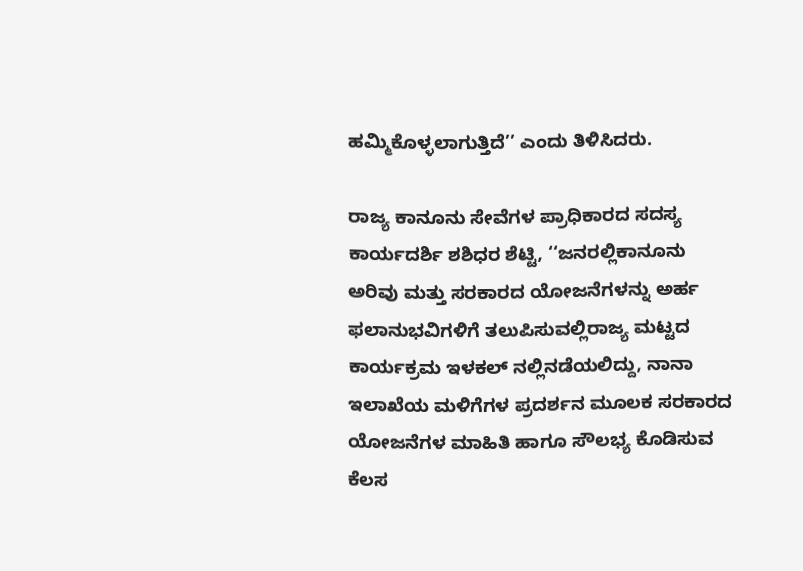ಹಮ್ಮಿಕೊಳ್ಳಲಾಗುತ್ತಿದೆ’’ ಎಂದು ತಿಳಿಸಿದರು.

ರಾಜ್ಯ ಕಾನೂನು ಸೇವೆಗಳ ಪ್ರಾಧಿಕಾರದ ಸದಸ್ಯ ಕಾರ್ಯದರ್ಶಿ ಶಶಿಧರ ಶೆಟ್ಟಿ, ‘‘ಜನರಲ್ಲಿಕಾನೂನು ಅರಿವು ಮತ್ತು ಸರಕಾರದ ಯೋಜನೆಗಳನ್ನು ಅರ್ಹ ಫಲಾನುಭವಿಗಳಿಗೆ ತಲುಪಿಸುವಲ್ಲಿರಾಜ್ಯ ಮಟ್ಟದ ಕಾರ್ಯಕ್ರಮ ಇಳಕಲ್ ನಲ್ಲಿನಡೆಯಲಿದ್ದು, ನಾನಾ ಇಲಾಖೆಯ ಮಳಿಗೆಗಳ ಪ್ರದರ್ಶನ ಮೂಲಕ ಸರಕಾರದ ಯೋಜನೆಗಳ ಮಾಹಿತಿ ಹಾಗೂ ಸೌಲಭ್ಯ ಕೊಡಿಸುವ ಕೆಲಸ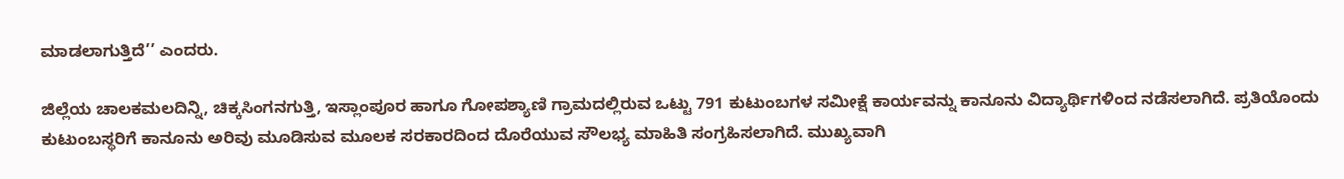ಮಾಡಲಾಗುತ್ತಿದೆ’’ ಎಂದರು.

ಜಿಲ್ಲೆಯ ಚಾಲಕಮಲದಿನ್ನಿ, ಚಿಕ್ಕಸಿಂಗನಗುತ್ತಿ, ಇಸ್ಲಾಂಪೂರ ಹಾಗೂ ಗೋಪಶ್ಯಾಣಿ ಗ್ರಾಮದಲ್ಲಿರುವ ಒಟ್ಟು 791 ಕುಟುಂಬಗಳ ಸಮೀಕ್ಷೆ ಕಾರ್ಯವನ್ನು ಕಾನೂನು ವಿದ್ಯಾರ್ಥಿಗಳಿಂದ ನಡೆಸಲಾಗಿದೆ. ಪ್ರತಿಯೊಂದು ಕುಟುಂಬಸ್ಥರಿಗೆ ಕಾನೂನು ಅರಿವು ಮೂಡಿಸುವ ಮೂಲಕ ಸರಕಾರದಿಂದ ದೊರೆಯುವ ಸೌಲಭ್ಯ ಮಾಹಿತಿ ಸಂಗ್ರಹಿಸಲಾಗಿದೆ. ಮುಖ್ಯವಾಗಿ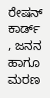ರೇಷನ್ ಕಾರ್ಡ್ , ಜನನ ಹಾಗೂ ಮರಣ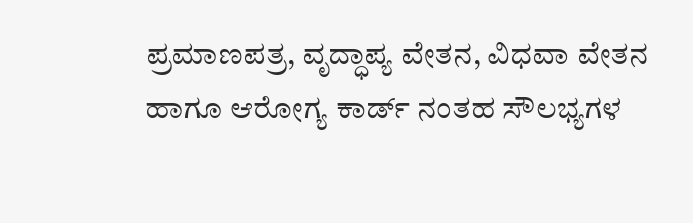ಪ್ರಮಾಣಪತ್ರ, ವೃದ್ಧಾಪ್ಯ ವೇತನ, ವಿಧವಾ ವೇತನ ಹಾಗೂ ಆರೋಗ್ಯ ಕಾರ್ಡ್ ನಂತಹ ಸೌಲಭ್ಯಗಳ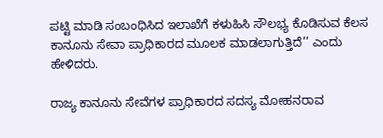ಪಟ್ಟಿ ಮಾಡಿ ಸಂಬಂಧಿಸಿದ ಇಲಾಖೆಗೆ ಕಳುಹಿಸಿ ಸೌಲಭ್ಯ ಕೊಡಿಸುವ ಕೆಲಸ ಕಾನೂನು ಸೇವಾ ಪ್ರಾಧಿಕಾರದ ಮೂಲಕ ಮಾಡಲಾಗುತ್ತಿದೆ’’ ಎಂದು ಹೇಳಿದರು.

ರಾಜ್ಯ ಕಾನೂನು ಸೇವೆಗಳ ಪ್ರಾಧಿಕಾರದ ಸದಸ್ಯ ಮೋಹನರಾವ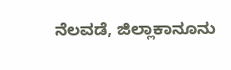ನೆಲವಡೆ, ಜಿಲ್ಲಾಕಾನೂನು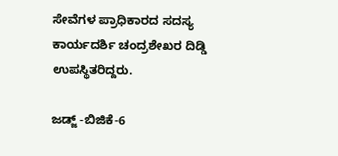ಸೇವೆಗಳ ಪ್ರಾಧಿಕಾರದ ಸದಸ್ಯ ಕಾರ್ಯದರ್ಶಿ ಚಂದ್ರಶೇಖರ ದಿಡ್ಡಿ ಉಪಸ್ಥಿತರಿದ್ದರು.

ಜಡ್ಜ್ -ಬಿಜಿಕೆ-6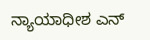ನ್ಯಾಯಾಧೀಶ ಎನ್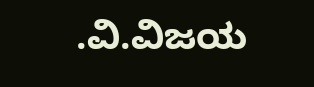.ವಿ.ವಿಜಯ